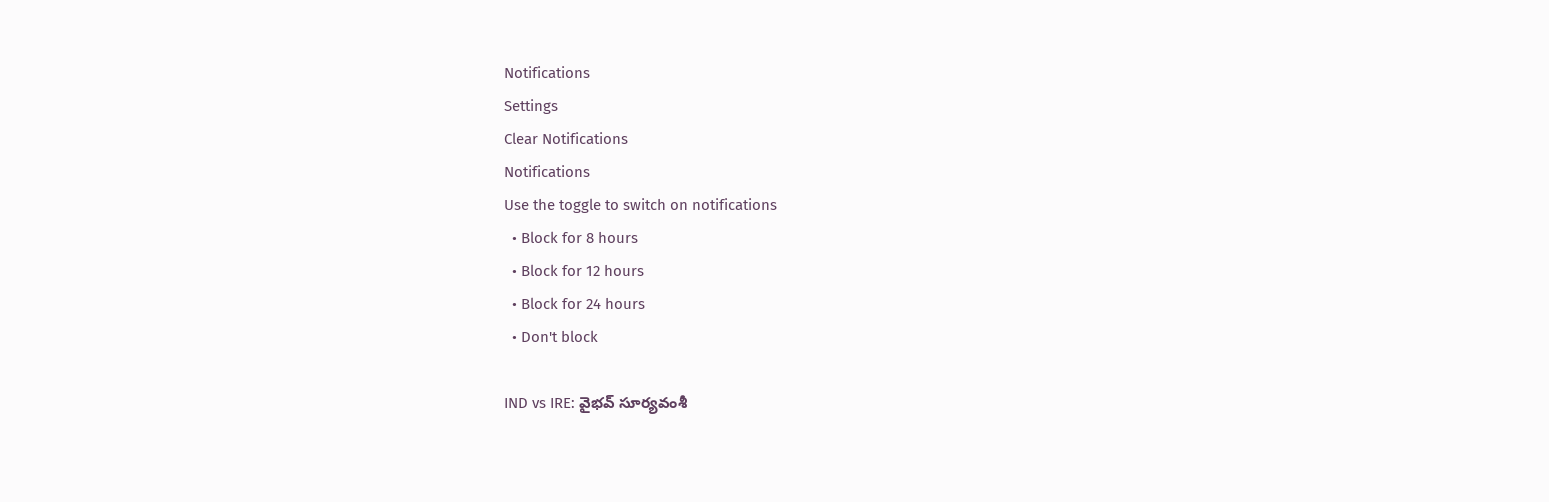Notifications
Settings
Clear Notifications
Notifications
Use the toggle to switch on notifications
  • Block for 8 hours
  • Block for 12 hours
  • Block for 24 hours
  • Don't block

IND vs IRE: వైభవ్ సూర్యవంశీ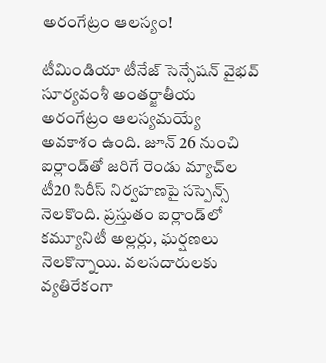అరంగేట్రం ఆలస్యం!

టీమిండియా టీనేజ్ సెన్సేషన్ వైభవ్ సూర్యవంశీ అంతర్జాతీయ అరంగేట్రం ఆలస్యమయ్యే అవకాశం ఉంది. జూన్ 26 నుంచి ఐర్లాండ్‌తో జరిగే రెండు మ్యాచ్‌ల టీ20 సిరీస్‌ నిర్వహణపై సస్పెన్స్ నెలకొంది. ప్రస్తుతం ఐర్లాండ్‌‌లో కమ్యూనిటీ అల్లర్లు, ఘర్షణలు నెలకొన్నాయి. వలసదారులకు వ్యతిరేకంగా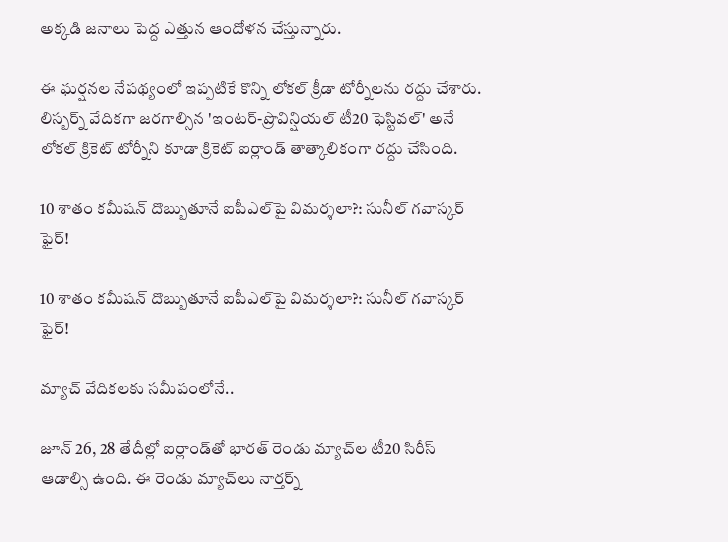అక్కడి జనాలు పెద్ద ఎత్తున ఆందోళన చేస్తున్నారు.

ఈ ఘర్షనల నేపథ్యంలో ఇప్పటికే కొన్ని లోకల్ క్రీడా టోర్నీలను రద్దు చేశారు. లిస్బర్న్‌ వేదికగా జరగాల్సిన 'ఇంటర్-ప్రొవిన్షియల్ టీ20 ఫెస్టివల్' అనే లోకల్ క్రికెట్ టోర్నీని కూడా క్రికెట్ ఐర్లాండ్ తాత్కాలికంగా రద్దు చేసింది.

10 శాతం కమీషన్ దొబ్బుతూనే ఐపీఎల్‌పై విమర్శలా?: సునీల్ గవాస్కర్ ఫైర్!

10 శాతం కమీషన్ దొబ్బుతూనే ఐపీఎల్‌పై విమర్శలా?: సునీల్ గవాస్కర్ ఫైర్!

మ్యాచ్ వేదికలకు సమీపంలోనే..

జూన్ 26, 28 తేదీల్లో ఐర్లాండ్‌తో భారత్ రెండు మ్యాచ్‌ల టీ20 సిరీస్ ఆడాల్సి ఉంది. ఈ రెండు మ్యాచ్‌లు నార్తర్న్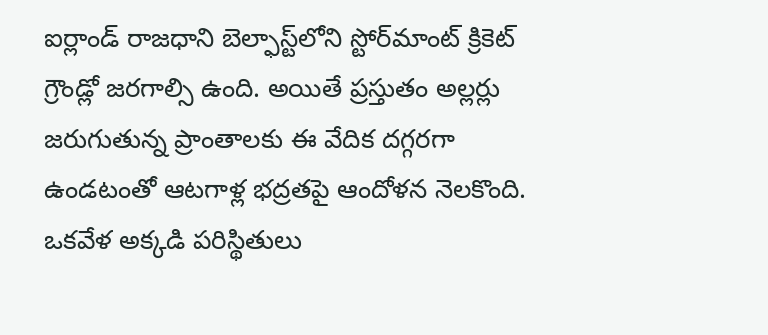ఐర్లాండ్ రాజధాని బెల్ఫాస్ట్‌లోని స్టోర్‌మాంట్ క్రికెట్ గ్రౌండ్లో జరగాల్సి ఉంది. అయితే ప్రస్తుతం అల్లర్లు జరుగుతున్న ప్రాంతాలకు ఈ వేదిక దగ్గరగా ఉండటంతో ఆటగాళ్ల భద్రతపై ఆందోళన నెలకొంది. ఒకవేళ అక్కడి పరిస్థితులు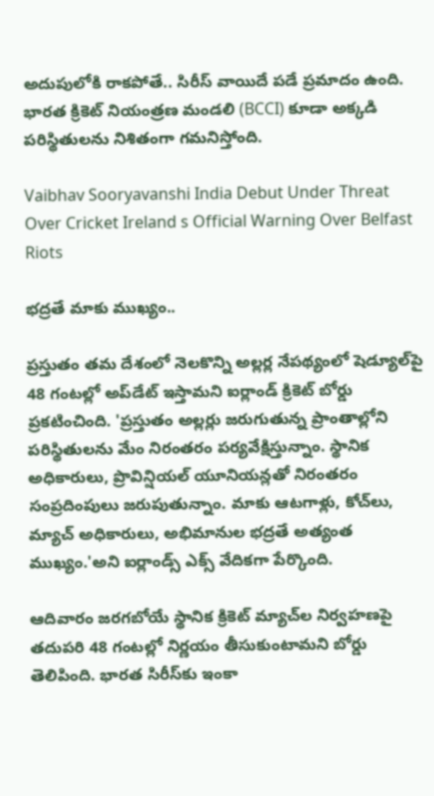అదుపులోకి రాకపోతే.. సిరీస్‌ వాయిదే పడే ప్రమాదం ఉంది. భారత క్రికెట్ నియంత్రణ మండలి (BCCI) కూడా అక్కడి పరిస్థితులను నిశితంగా గమనిస్తోంది.

Vaibhav Sooryavanshi India Debut Under Threat Over Cricket Ireland s Official Warning Over Belfast Riots

భద్రతే మాకు ముఖ్యం..

ప్రస్తుతం తమ దేశంలో నెలకొన్ని అల్లర్ల నేపథ్యంలో షెడ్యూల్‌పై 48 గంటల్లో అప్‌డేట్ ఇస్తామని ఐర్లాండ్ క్రికెట్ బోర్డు ప్రకటించింది. 'ప్రస్తుతం అల్లర్లు జరుగుతున్న ప్రాంతాల్లోని పరిస్థితులను మేం నిరంతరం పర్యవేక్షిస్తున్నాం. స్థానిక అధికారులు, ప్రొవిన్షియల్ యూనియన్లతో నిరంతరం సంప్రదింపులు జరుపుతున్నాం. మాకు ఆటగాళ్లు, కోచ్‌లు, మ్యాచ్ అధికారులు, అభిమానుల భద్రతే అత్యంత ముఖ్యం.'అని ఐర్లాండ్స్ ఎక్స్ వేదికగా పేర్కొంది.

ఆదివారం జరగబోయే స్థానిక క్రికెట్ మ్యాచ్‌ల నిర్వహణపై తదుపరి 48 గంటల్లో నిర్ణయం తీసుకుంటామని బోర్డు తెలిపింది. భారత సిరీస్‌కు ఇంకా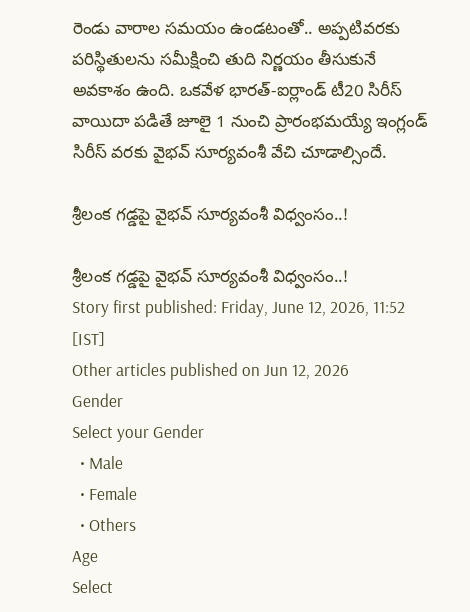రెండు వారాల సమయం ఉండటంతో.. అప్పటివరకు పరిస్థితులను సమీక్షించి తుది నిర్ణయం తీసుకునే అవకాశం ఉంది. ఒకవేళ భారత్-ఐర్లాండ్ టీ20 సిరీస్ వాయిదా పడితే జూలై 1 నుంచి ప్రారంభమయ్యే ఇంగ్లండ్ సిరీస్ వరకు వైభవ్ సూర్యవంశీ వేచి చూడాల్సిందే.

శ్రీలంక గడ్డపై వైభవ్ సూర్యవంశీ విధ్వంసం..!

శ్రీలంక గడ్డపై వైభవ్ సూర్యవంశీ విధ్వంసం..!
Story first published: Friday, June 12, 2026, 11:52 [IST]
Other articles published on Jun 12, 2026
Gender
Select your Gender
  • Male
  • Female
  • Others
Age
Select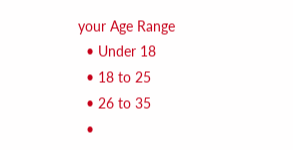your Age Range
  • Under 18
  • 18 to 25
  • 26 to 35
  •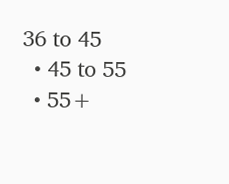36 to 45
  • 45 to 55
  • 55+